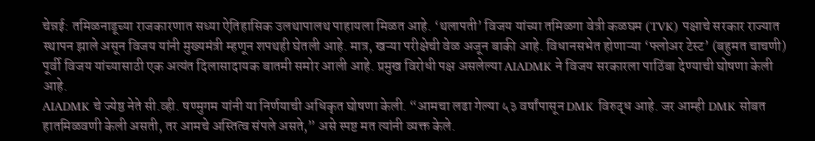चेन्नई: तमिळनाडूच्या राजकारणात सध्या ऐतिहासिक उलथापालथ पाहायला मिळत आहे. ‘थलापती’ विजय यांच्या तमिळगा वेत्री कळघम (TVK) पक्षाचे सरकार राज्यात स्थापन झाले असून विजय यांनी मुख्यमंत्री म्हणून शपथही घेतली आहे. मात्र, खऱ्या परीक्षेची वेळ अजून बाकी आहे. विधानसभेत होणाऱ्या ‘फ्लोअर टेस्ट’ (बहुमत चाचणी) पूर्वी विजय यांच्यासाठी एक अत्यंत दिलासादायक बातमी समोर आली आहे. प्रमुख विरोधी पक्ष असलेल्या AIADMK ने विजय सरकारला पाठिंबा देण्याची घोषणा केली आहे.
AIADMK चे ज्येष्ठ नेते सी.व्ही. षण्मुगम यांनी या निर्णयाची अधिकृत घोषणा केली. “आमचा लढा गेल्या ५३ वर्षांपासून DMK विरुद्ध आहे. जर आम्ही DMK सोबत हातमिळवणी केली असती, तर आमचे अस्तित्व संपले असते,” असे स्पष्ट मत त्यांनी व्यक्त केले.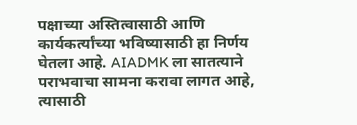पक्षाच्या अस्तित्वासाठी आणि कार्यकर्त्यांच्या भविष्यासाठी हा निर्णय घेतला आहे. AIADMK ला सातत्याने पराभवाचा सामना करावा लागत आहे, त्यासाठी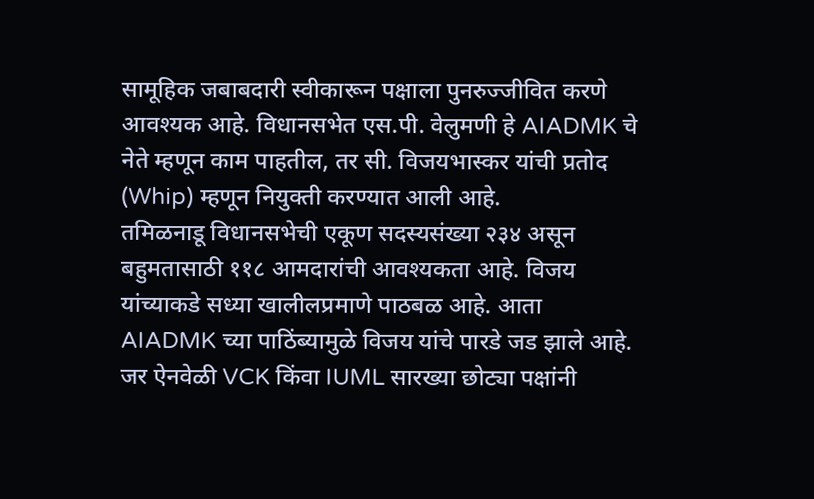सामूहिक जबाबदारी स्वीकारून पक्षाला पुनरुज्जीवित करणे आवश्यक आहे. विधानसभेत एस.पी. वेलुमणी हे AIADMK चे नेते म्हणून काम पाहतील, तर सी. विजयभास्कर यांची प्रतोद (Whip) म्हणून नियुक्ती करण्यात आली आहे.
तमिळनाडू विधानसभेची एकूण सदस्यसंख्या २३४ असून बहुमतासाठी ११८ आमदारांची आवश्यकता आहे. विजय यांच्याकडे सध्या खालीलप्रमाणे पाठबळ आहे. आता AIADMK च्या पाठिंब्यामुळे विजय यांचे पारडे जड झाले आहे. जर ऐनवेळी VCK किंवा IUML सारख्या छोट्या पक्षांनी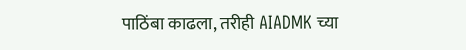पाठिंबा काढला, तरीही AIADMK च्या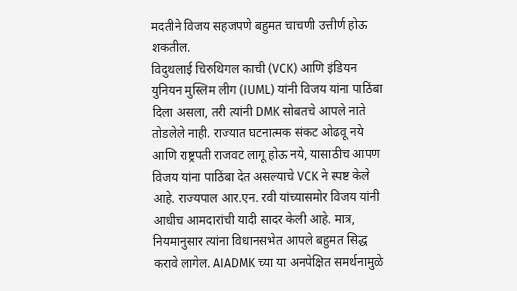मदतीने विजय सहजपणे बहुमत चाचणी उत्तीर्ण होऊ शकतील.
विदुथलाई चिरुथिगल काची (VCK) आणि इंडियन युनियन मुस्लिम लीग (IUML) यांनी विजय यांना पाठिंबा दिला असला, तरी त्यांनी DMK सोबतचे आपले नाते तोडलेले नाही. राज्यात घटनात्मक संकट ओढवू नये आणि राष्ट्रपती राजवट लागू होऊ नये, यासाठीच आपण विजय यांना पाठिंबा देत असल्याचे VCK ने स्पष्ट केले आहे. राज्यपाल आर.एन. रवी यांच्यासमोर विजय यांनी आधीच आमदारांची यादी सादर केली आहे. मात्र, नियमानुसार त्यांना विधानसभेत आपले बहुमत सिद्ध करावे लागेल. AIADMK च्या या अनपेक्षित समर्थनामुळे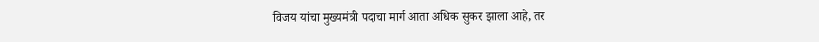विजय यांचा मुख्यमंत्री पदाचा मार्ग आता अधिक सुकर झाला आहे, तर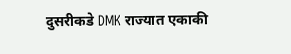दुसरीकडे DMK राज्यात एकाकी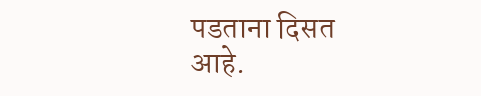पडताना दिसत आहे.